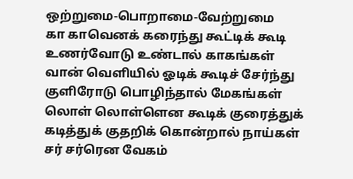ஒற்றுமை-பொறாமை-வேற்றுமை
கா காவெனக் கரைந்து கூட்டிக் கூடி உணர்வோடு உண்டால் காகங்கள்
வான் வெளியில் ஓடிக் கூடிச் சேர்ந்து குளிரோடு பொழிந்தால் மேகங்கள்
லொள் லொள்ளென கூடிக் குரைத்துக் கடித்துக் குதறிக் கொன்றால் நாய்கள்
சர் சர்ரென வேகம்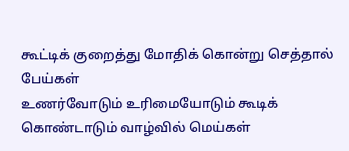கூட்டிக் குறைத்து மோதிக் கொன்று செத்தால் பேய்கள்
உணர்வோடும் உரிமையோடும் கூடிக் கொண்டாடும் வாழ்வில் மெய்கள்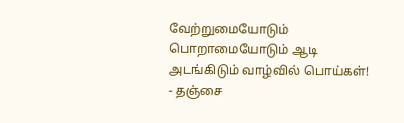வேற்றுமையோடும் பொறாமையோடும் ஆடி அடங்கிடும் வாழ்வில் பொய்கள்!
- தஞ்சை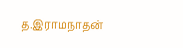த.இராமநாதன்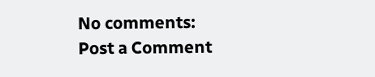No comments:
Post a Comment